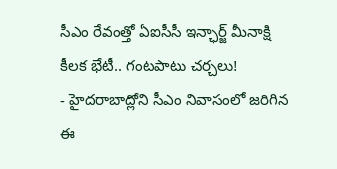సీఎం రేవంత్తో ఏఐసీసీ ఇన్ఛార్జ్ మీనాక్షి కీలక భేటీ.. గంటపాటు చర్చలు!
- హైదరాబాద్లోని సీఎం నివాసంలో జరిగిన ఈ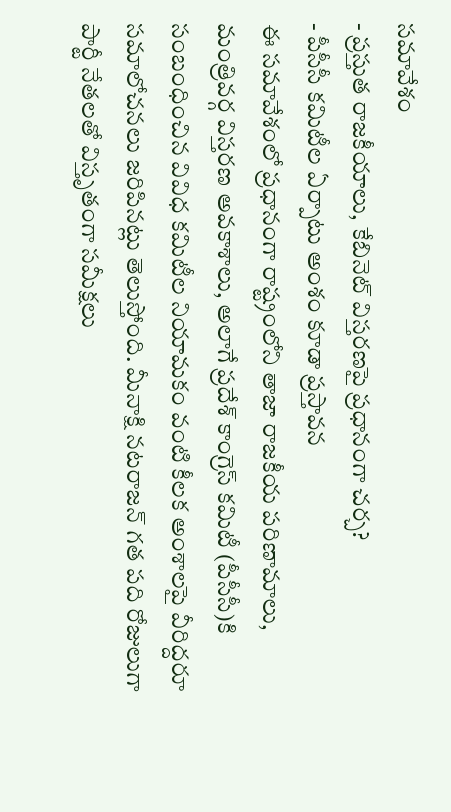సమావేశం
- ప్రస్తుత రాజకీయాలు, కేబినెట్ విస్తరణపై ప్రధానంగా చర్చ?
- పీసీసీ కమిటీల ఏర్పాటు అంశం కూడా ప్రస్తావన
ఈ సమావేశంలో ప్రధానంగా రాష్ట్రంలోని తాజా రాజకీయ పరిణామాలు, మంత్రివర్గ విస్తరణ అవకాశాలు, అలాగే ప్రదేశ్ కాంగ్రెస్ కమిటీ (పీసీసీ)కి సంబంధించిన వివిధ కమిటీల నియామకం వంటి కీలక అంశాలపై వీరిద్దరూ సమాలోచనలు జరిపినట్లు తెలుస్తోంది. మీనాక్షి నటరాజన్ గత పది రోజులుగా పార్టీ నేతలతో విస్తృతంగా సమీక్షలు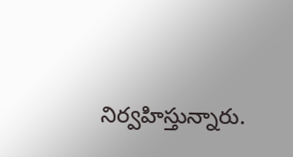నిర్వహిస్తున్నారు.